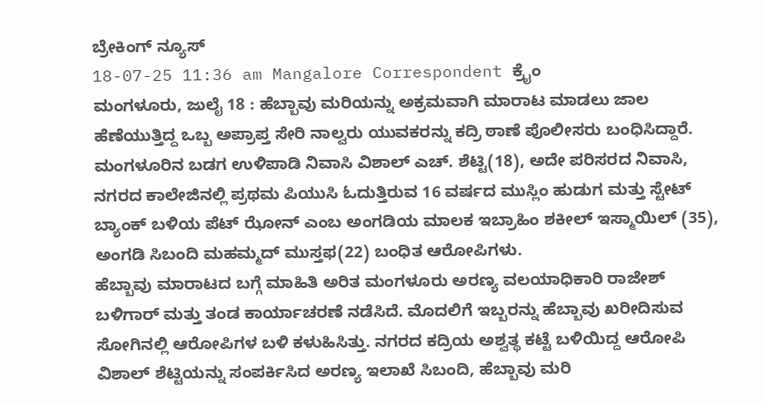ಬ್ರೇಕಿಂಗ್ ನ್ಯೂಸ್
18-07-25 11:36 am Mangalore Correspondent ಕ್ರೈಂ
ಮಂಗಳೂರು, ಜುಲೈ 18 : ಹೆಬ್ಬಾವು ಮರಿಯನ್ನು ಅಕ್ರಮವಾಗಿ ಮಾರಾಟ ಮಾಡಲು ಜಾಲ ಹೆಣೆಯುತ್ತಿದ್ದ ಒಬ್ಬ ಅಪ್ರಾಪ್ತ ಸೇರಿ ನಾಲ್ವರು ಯುವಕರನ್ನು ಕದ್ರಿ ಠಾಣೆ ಪೊಲೀಸರು ಬಂಧಿಸಿದ್ದಾರೆ. ಮಂಗಳೂರಿನ ಬಡಗ ಉಳಿಪಾಡಿ ನಿವಾಸಿ ವಿಶಾಲ್ ಎಚ್. ಶೆಟ್ಟಿ(18), ಅದೇ ಪರಿಸರದ ನಿವಾಸಿ, ನಗರದ ಕಾಲೇಜಿನಲ್ಲಿ ಪ್ರಥಮ ಪಿಯುಸಿ ಓದುತ್ತಿರುವ 16 ವರ್ಷದ ಮುಸ್ಲಿಂ ಹುಡುಗ ಮತ್ತು ಸ್ಟೇಟ್ ಬ್ಯಾಂಕ್ ಬಳಿಯ ಪೆಟ್ ಝೋನ್ ಎಂಬ ಅಂಗಡಿಯ ಮಾಲಕ ಇಬ್ರಾಹಿಂ ಶಕೀಲ್ ಇಸ್ಮಾಯಿಲ್ (35), ಅಂಗಡಿ ಸಿಬಂದಿ ಮಹಮ್ಮದ್ ಮುಸ್ತಫ(22) ಬಂಧಿತ ಆರೋಪಿಗಳು.
ಹೆಬ್ಬಾವು ಮಾರಾಟದ ಬಗ್ಗೆ ಮಾಹಿತಿ ಅರಿತ ಮಂಗಳೂರು ಅರಣ್ಯ ವಲಯಾಧಿಕಾರಿ ರಾಜೇಶ್ ಬಳಿಗಾರ್ ಮತ್ತು ತಂಡ ಕಾರ್ಯಾಚರಣೆ ನಡೆಸಿದೆ. ಮೊದಲಿಗೆ ಇಬ್ಬರನ್ನು ಹೆಬ್ಬಾವು ಖರೀದಿಸುವ ಸೋಗಿನಲ್ಲಿ ಆರೋಪಿಗಳ ಬಳಿ ಕಳುಹಿಸಿತ್ತು. ನಗರದ ಕದ್ರಿಯ ಅಶ್ವತ್ಥ ಕಟ್ಟೆ ಬಳಿಯಿದ್ದ ಆರೋಪಿ ವಿಶಾಲ್ ಶೆಟ್ಟಿಯನ್ನು ಸಂಪರ್ಕಿಸಿದ ಅರಣ್ಯ ಇಲಾಖೆ ಸಿಬಂದಿ, ಹೆಬ್ಬಾವು ಮರಿ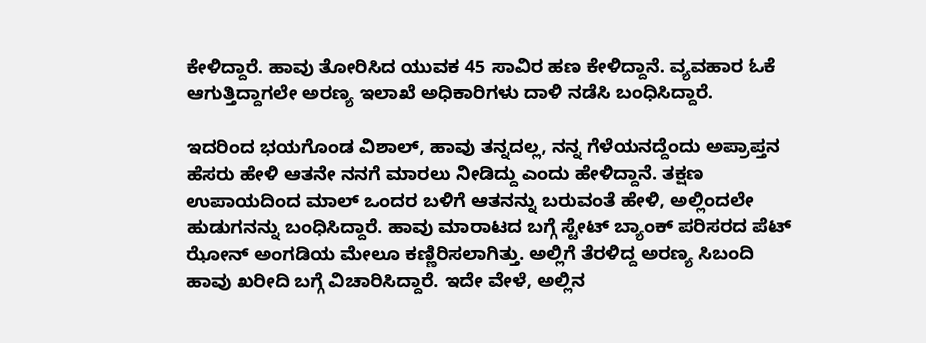ಕೇಳಿದ್ದಾರೆ. ಹಾವು ತೋರಿಸಿದ ಯುವಕ 45 ಸಾವಿರ ಹಣ ಕೇಳಿದ್ದಾನೆ. ವ್ಯವಹಾರ ಓಕೆ ಆಗುತ್ತಿದ್ದಾಗಲೇ ಅರಣ್ಯ ಇಲಾಖೆ ಅಧಿಕಾರಿಗಳು ದಾಳಿ ನಡೆಸಿ ಬಂಧಿಸಿದ್ದಾರೆ.

ಇದರಿಂದ ಭಯಗೊಂಡ ವಿಶಾಲ್, ಹಾವು ತನ್ನದಲ್ಲ, ನನ್ನ ಗೆಳೆಯನದ್ದೆಂದು ಅಪ್ರಾಪ್ತನ ಹೆಸರು ಹೇಳಿ ಆತನೇ ನನಗೆ ಮಾರಲು ನೀಡಿದ್ದು ಎಂದು ಹೇಳಿದ್ದಾನೆ. ತಕ್ಷಣ ಉಪಾಯದಿಂದ ಮಾಲ್ ಒಂದರ ಬಳಿಗೆ ಆತನನ್ನು ಬರುವಂತೆ ಹೇಳಿ, ಅಲ್ಲಿಂದಲೇ ಹುಡುಗನನ್ನು ಬಂಧಿಸಿದ್ದಾರೆ. ಹಾವು ಮಾರಾಟದ ಬಗ್ಗೆ ಸ್ಟೇಟ್ ಬ್ಯಾಂಕ್ ಪರಿಸರದ ಪೆಟ್ ಝೋನ್ ಅಂಗಡಿಯ ಮೇಲೂ ಕಣ್ಣಿರಿಸಲಾಗಿತ್ತು. ಅಲ್ಲಿಗೆ ತೆರಳಿದ್ದ ಅರಣ್ಯ ಸಿಬಂದಿ ಹಾವು ಖರೀದಿ ಬಗ್ಗೆ ವಿಚಾರಿಸಿದ್ದಾರೆ. ಇದೇ ವೇಳೆ, ಅಲ್ಲಿನ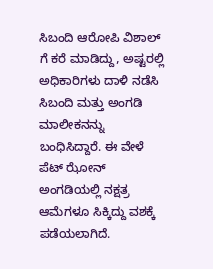ಸಿಬಂದಿ ಆರೋಪಿ ವಿಶಾಲ್ ಗೆ ಕರೆ ಮಾಡಿದ್ದು, ಅಷ್ಟರಲ್ಲಿ ಅಧಿಕಾರಿಗಳು ದಾಳಿ ನಡೆಸಿ ಸಿಬಂದಿ ಮತ್ತು ಅಂಗಡಿ ಮಾಲೀಕನನ್ನು ಬಂಧಿಸಿದ್ದಾರೆ. ಈ ವೇಳೆ ಪೆಟ್ ಝೋನ್ ಅಂಗಡಿಯಲ್ಲಿ ನಕ್ಷತ್ರ ಆಮೆಗಳೂ ಸಿಕ್ಕಿದ್ದು ವಶಕ್ಕೆ ಪಡೆಯಲಾಗಿದೆ.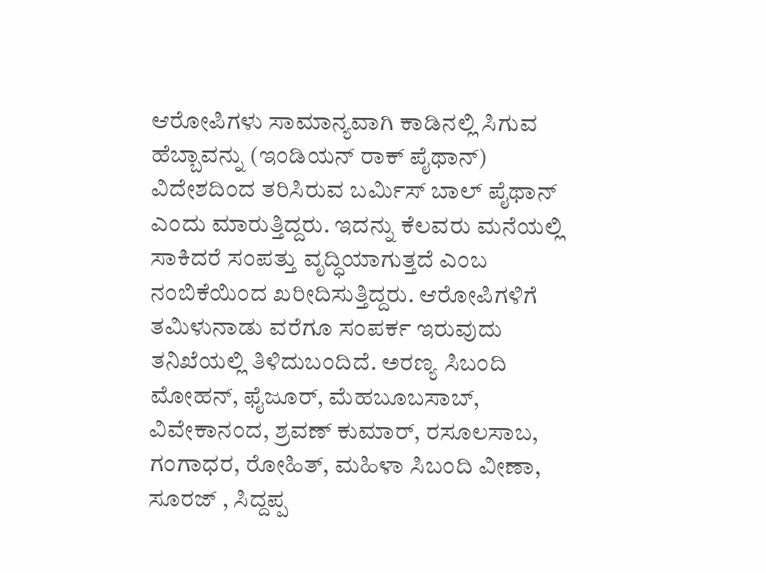ಆರೋಪಿಗಳು ಸಾಮಾನ್ಯವಾಗಿ ಕಾಡಿನಲ್ಲಿ ಸಿಗುವ ಹೆಬ್ಬಾವನ್ನು (ಇಂಡಿಯನ್ ರಾಕ್ ಪೈಥಾನ್) ವಿದೇಶದಿಂದ ತರಿಸಿರುವ ಬರ್ಮಿಸ್ ಬಾಲ್ ಪೈಥಾನ್ ಎಂದು ಮಾರುತ್ತಿದ್ದರು. ಇದನ್ನು ಕೆಲವರು ಮನೆಯಲ್ಲಿ ಸಾಕಿದರೆ ಸಂಪತ್ತು ವೃದ್ಧಿಯಾಗುತ್ತದೆ ಎಂಬ ನಂಬಿಕೆಯಿಂದ ಖರೀದಿಸುತ್ತಿದ್ದರು. ಆರೋಪಿಗಳಿಗೆ ತಮಿಳುನಾಡು ವರೆಗೂ ಸಂಪರ್ಕ ಇರುವುದು ತನಿಖೆಯಲ್ಲಿ ತಿಳಿದುಬಂದಿದೆ. ಅರಣ್ಯ ಸಿಬಂದಿ ಮೋಹನ್, ಫೈಜೂರ್, ಮೆಹಬೂಬಸಾಬ್, ವಿವೇಕಾನಂದ, ಶ್ರವಣ್ ಕುಮಾರ್, ರಸೂಲಸಾಬ, ಗಂಗಾಧರ, ರೋಹಿತ್, ಮಹಿಳಾ ಸಿಬಂದಿ ವೀಣಾ, ಸೂರಜ್ , ಸಿದ್ದಪ್ಪ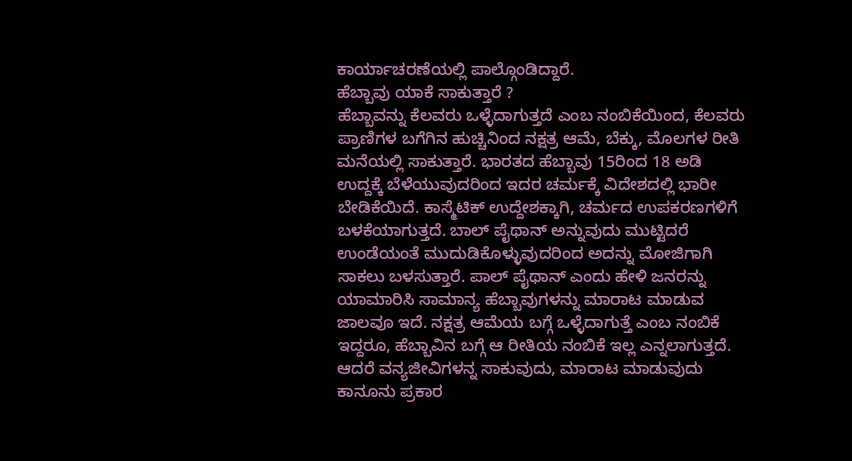ಕಾರ್ಯಾಚರಣೆಯಲ್ಲಿ ಪಾಲ್ಗೊಂಡಿದ್ದಾರೆ.
ಹೆಬ್ಬಾವು ಯಾಕೆ ಸಾಕುತ್ತಾರೆ ?
ಹೆಬ್ಬಾವನ್ನು ಕೆಲವರು ಒಳ್ಳೆದಾಗುತ್ತದೆ ಎಂಬ ನಂಬಿಕೆಯಿಂದ, ಕೆಲವರು ಪ್ರಾಣಿಗಳ ಬಗೆಗಿನ ಹುಚ್ಚಿನಿಂದ ನಕ್ಷತ್ರ ಆಮೆ, ಬೆಕ್ಕು, ಮೊಲಗಳ ರೀತಿ ಮನೆಯಲ್ಲಿ ಸಾಕುತ್ತಾರೆ. ಭಾರತದ ಹೆಬ್ಬಾವು 15ರಿಂದ 18 ಅಡಿ ಉದ್ದಕ್ಕೆ ಬೆಳೆಯುವುದರಿಂದ ಇದರ ಚರ್ಮಕ್ಕೆ ವಿದೇಶದಲ್ಲಿ ಭಾರೀ ಬೇಡಿಕೆಯಿದೆ. ಕಾಸ್ಮೆಟಿಕ್ ಉದ್ದೇಶಕ್ಕಾಗಿ, ಚರ್ಮದ ಉಪಕರಣಗಳಿಗೆ ಬಳಕೆಯಾಗುತ್ತದೆ. ಬಾಲ್ ಪೈಥಾನ್ ಅನ್ನುವುದು ಮುಟ್ಟಿದರೆ ಉಂಡೆಯಂತೆ ಮುದುಡಿಕೊಳ್ಳುವುದರಿಂದ ಅದನ್ನು ಮೋಜಿಗಾಗಿ ಸಾಕಲು ಬಳಸುತ್ತಾರೆ. ಪಾಲ್ ಪೈಥಾನ್ ಎಂದು ಹೇಳಿ ಜನರನ್ನು ಯಾಮಾರಿಸಿ ಸಾಮಾನ್ಯ ಹೆಬ್ಬಾವುಗಳನ್ನು ಮಾರಾಟ ಮಾಡುವ ಜಾಲವೂ ಇದೆ. ನಕ್ಷತ್ರ ಆಮೆಯ ಬಗ್ಗೆ ಒಳ್ಳೆದಾಗುತ್ತೆ ಎಂಬ ನಂಬಿಕೆ ಇದ್ದರೂ, ಹೆಬ್ಬಾವಿನ ಬಗ್ಗೆ ಆ ರೀತಿಯ ನಂಬಿಕೆ ಇಲ್ಲ ಎನ್ನಲಾಗುತ್ತದೆ. ಆದರೆ ವನ್ಯಜೀವಿಗಳನ್ನ ಸಾಕುವುದು, ಮಾರಾಟ ಮಾಡುವುದು ಕಾನೂನು ಪ್ರಕಾರ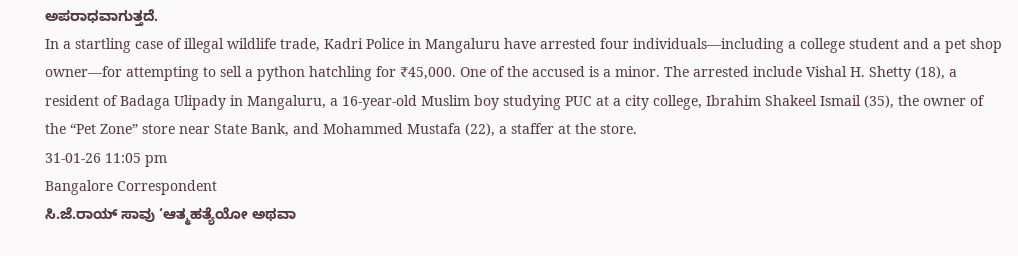ಅಪರಾಧವಾಗುತ್ತದೆ.
In a startling case of illegal wildlife trade, Kadri Police in Mangaluru have arrested four individuals—including a college student and a pet shop owner—for attempting to sell a python hatchling for ₹45,000. One of the accused is a minor. The arrested include Vishal H. Shetty (18), a resident of Badaga Ulipady in Mangaluru, a 16-year-old Muslim boy studying PUC at a city college, Ibrahim Shakeel Ismail (35), the owner of the “Pet Zone” store near State Bank, and Mohammed Mustafa (22), a staffer at the store.
31-01-26 11:05 pm
Bangalore Correspondent
ಸಿ.ಜೆ.ರಾಯ್ ಸಾವು ‘ಆತ್ಮಹತ್ಯೆಯೋ ಅಥವಾ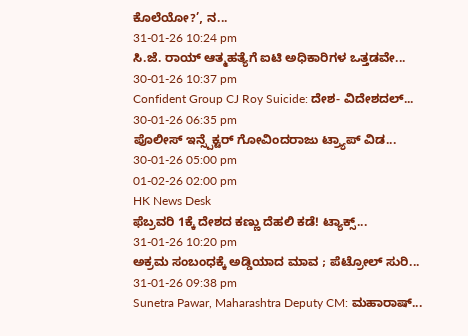ಕೊಲೆಯೋ?’, ನ...
31-01-26 10:24 pm
ಸಿ.ಜೆ. ರಾಯ್ ಆತ್ಮಹತ್ಯೆಗೆ ಐಟಿ ಅಧಿಕಾರಿಗಳ ಒತ್ತಡವೇ...
30-01-26 10:37 pm
Confident Group CJ Roy Suicide: ದೇಶ- ವಿದೇಶದಲ್...
30-01-26 06:35 pm
ಪೊಲೀಸ್ ಇನ್ಸ್ಪೆಕ್ಟರ್ ಗೋವಿಂದರಾಜು ಟ್ರ್ಯಾಪ್ ವಿಡ...
30-01-26 05:00 pm
01-02-26 02:00 pm
HK News Desk
ಫೆಬ್ರವರಿ 1ಕ್ಕೆ ದೇಶದ ಕಣ್ಣು ದೆಹಲಿ ಕಡೆ! ಟ್ಯಾಕ್ಸ್...
31-01-26 10:20 pm
ಅಕ್ರಮ ಸಂಬಂಧಕ್ಕೆ ಅಡ್ಡಿಯಾದ ಮಾವ ; ಪೆಟ್ರೋಲ್ ಸುರಿ...
31-01-26 09:38 pm
Sunetra Pawar, Maharashtra Deputy CM: ಮಹಾರಾಷ್...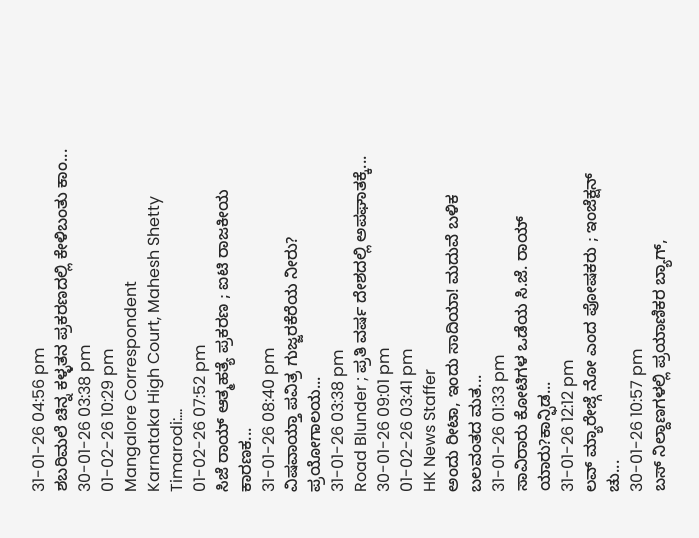31-01-26 04:56 pm
ಶಬರಿಮಲೆ ಚಿನ್ನ ಕಳ್ಳತನ ಪ್ರಕರಣದಲ್ಲಿ ಕೇಳಿಬಂತು ಕಾಂ...
30-01-26 03:38 pm
01-02-26 10:29 pm
Mangalore Correspondent
Karnataka High Court, Mahesh Shetty Timarodi:...
01-02-26 07:52 pm
ಸಿಜೆ ರಾಯ್ ಆತ್ಮಹತ್ಯೆ ಪ್ರಕರಣ ; ಐಟಿ ರಾಜಕೀಯ ಕಾರಣಕ...
31-01-26 08:40 pm
ವಿಷವಾಯ್ತಾ ಪವಿತ್ರ ಗುಜ್ಜರಕೆರೆಯ ನೀರು? ಪ್ರಯೋಗಾಲಯ...
31-01-26 03:38 pm
Road Blunder ; ಪ್ರತಿ ವರ್ಷ ದೇಶದಲ್ಲಿ ಅಪಘಾತಕ್ಕೆ...
30-01-26 09:01 pm
01-02-26 03:41 pm
HK News Staffer
ಅಂದು ರೀಟಾ, ಇಂದು ಸಾದಿಯಾ! ಮದುವೆ ಬಳಿಕ ಬಲವಂತದ ಮತ...
31-01-26 01:33 pm
ಸಾವಿರಾರು ಕೋಟಿಗಳ ಒಡೆಯ ಸಿ.ಜೆ. ರಾಯ್ ಯಾರು?ಕಾನ್ಫಿಡ...
31-01-26 12:12 pm
ಲವ್ ಮ್ಯಾರೇಜ್ಗೆ ನೋ ಎಂದ ಪೋಷಕರು ; ಇಂಜೆಕ್ಷನ್ ಚು...
30-01-26 10:57 pm
ಬಸ್ ನಿಲ್ದಾಣಗಳಲ್ಲಿ ಪ್ರಯಾಣಿಕರ ಬ್ಯಾಗ್,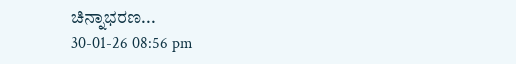ಚಿನ್ನಾಭರಣ...
30-01-26 08:56 pm